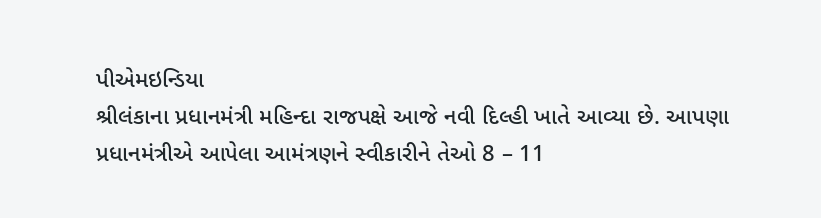પીએમઇન્ડિયા
શ્રીલંકાના પ્રધાનમંત્રી મહિન્દા રાજપક્ષે આજે નવી દિલ્હી ખાતે આવ્યા છે. આપણા પ્રધાનમંત્રીએ આપેલા આમંત્રણને સ્વીકારીને તેઓ 8 – 11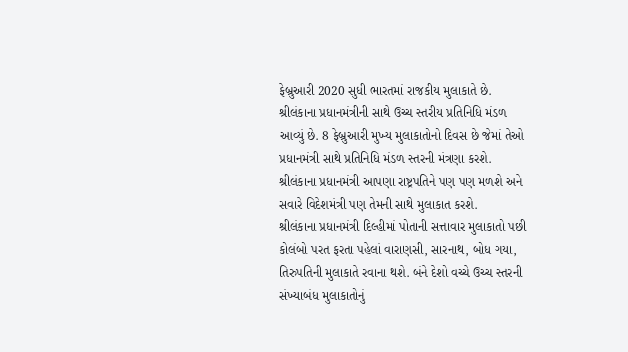ફેબ્રુઆરી 2020 સુધી ભારતમાં રાજકીય મુલાકાતે છે. શ્રીલંકાના પ્રધાનમંત્રીની સાથે ઉચ્ચ સ્તરીય પ્રતિનિધિ મંડળ આવ્યું છે. 8 ફેબ્રુઆરી મુખ્ય મુલાકાતોનો દિવસ છે જેમાં તેઓ પ્રધાનમંત્રી સાથે પ્રતિનિધિ મંડળ સ્તરની મંત્રણા કરશે. શ્રીલંકાના પ્રધાનમંત્રી આપણા રાષ્ટ્રપતિને પણ પણ મળશે અને સવારે વિદેશમંત્રી પણ તેમની સાથે મુલાકાત કરશે.
શ્રીલંકાના પ્રધાનમંત્રી દિલ્હીમાં પોતાની સત્તાવાર મુલાકાતો પછી કોલંબો પરત ફરતા પહેલાં વારાણસી, સારનાથ, બોધ ગયા, તિરુપતિની મુલાકાતે રવાના થશે. બંને દેશો વચ્ચે ઉચ્ચ સ્તરની સંખ્યાબંધ મુલાકાતોનું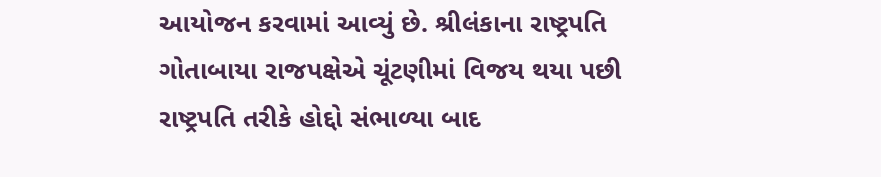આયોજન કરવામાં આવ્યું છે. શ્રીલંકાના રાષ્ટ્રપતિ ગોતાબાયા રાજપક્ષેએ ચૂંટણીમાં વિજય થયા પછી રાષ્ટ્રપતિ તરીકે હોદ્દો સંભાળ્યા બાદ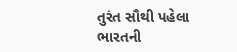તુરંત સૌથી પહેલા ભારતની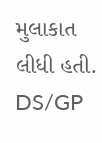મુલાકાત લીધી હતી.
DS/GP